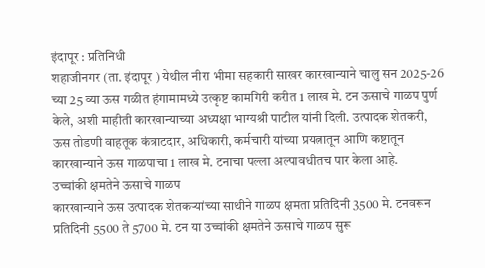इंदापूर : प्रतिनिधी
शहाजीनगर (ता. इंदापूर ) येथील नीरा भीमा सहकारी साखर कारखान्याने चालु सन 2025-26 च्या 25 व्या ऊस गळीत हंगामामध्ये उत्कृष्ट कामगिरी करीत 1 लाख मे. टन ऊसाचे गाळप पुर्ण केले, अशी माहीती कारखान्याच्या अध्यक्षा भाग्यश्री पाटील यांनी दिली. उत्पादक शेतकरी, ऊस तोडणी वाहतूक कंत्राटदार, अधिकारी, कर्मचारी यांच्या प्रयत्नातून आणि कष्टातून कारखान्याने ऊस गाळपाचा 1 लाख मे. टनाचा पल्ला अल्पावधीतच पार केला आहे.
उच्चांकी क्षमतेने ऊसाचे गाळप
कारखान्याने ऊस उत्पादक शेतकऱ्यांच्या साथीने गाळप क्षमता प्रतिदिनी 3500 मे. टनवरून प्रतिदिनी 5500 ते 5700 मे. टन या उच्चांकी क्षमतेने ऊसाचे गाळप सुरू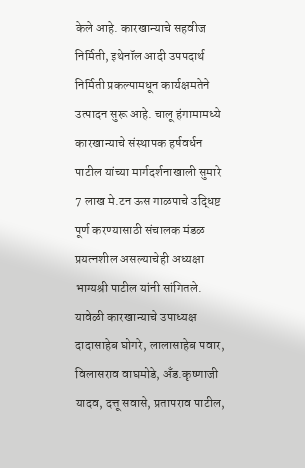केले आहे. कारखान्याचे सहवीज निर्मिती, इथेनॉल आदी उपपदार्थ निर्मिती प्रकल्पामधून कार्यक्षमतेने उत्पादन सुरू आहे. चालू हंगामामध्ये कारखान्याचे संस्थापक हर्षवर्धन पाटील यांच्या मार्गदर्शनाखाली सुमारे 7 लाख मे.टन ऊस गाळपाचे उद्धिष्ट पूर्ण करण्यासाठी संचालक मंडळ प्रयत्नशील असल्याचेही अध्यक्षा भाग्यश्री पाटील यांनी सांगितले.
यावेळी कारखान्याचे उपाध्यक्ष दादासाहेब घोगरे, लालासाहेब पवार, विलासराव वाघमोडे, अँड.कृष्णाजी यादव, दत्तू सवासे, प्रतापराव पाटील,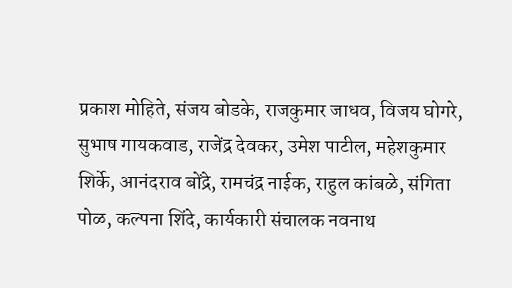प्रकाश मोहिते, संजय बोडके, राजकुमार जाधव, विजय घोगरे, सुभाष गायकवाड, राजेंद्र देवकर, उमेश पाटील, महेशकुमार शिर्के, आनंदराव बोंद्रे, रामचंद्र नाईक, राहुल कांबळे, संगिता पोळ, कल्पना शिंदे, कार्यकारी संचालक नवनाथ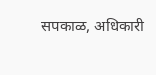सपकाळ, अधिकारी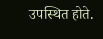उपस्थित होते.